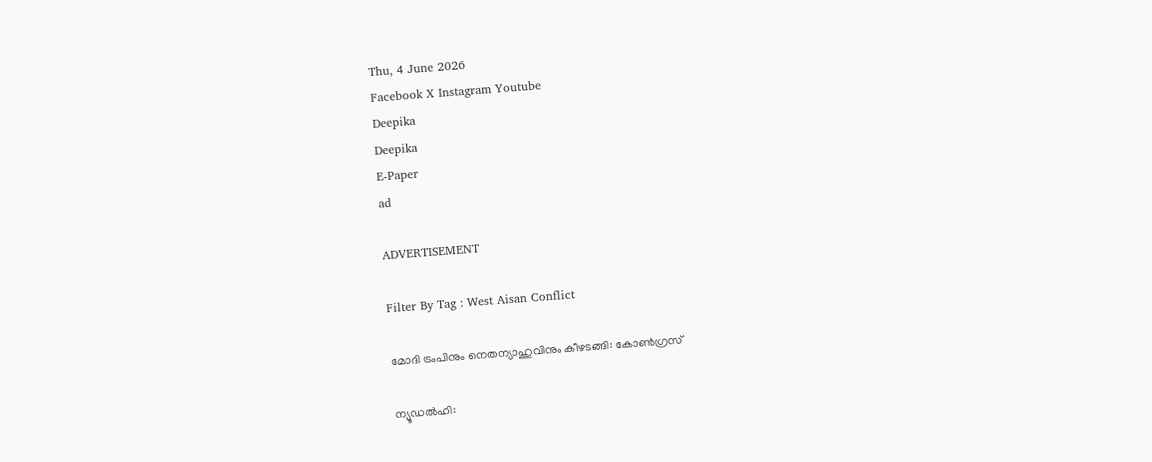Thu, 4 June 2026
Facebook X Instagram Youtube
Deepika
Deepika
E-Paper
ad

ADVERTISEMENT

Filter By Tag : West Aisan Conflict

മോദി ട്രംപിനും നെതന്യാഹുവിനും കീഴടങ്ങി: കോണ്‍ഗ്രസ്

ന്യൂഡൽഹി: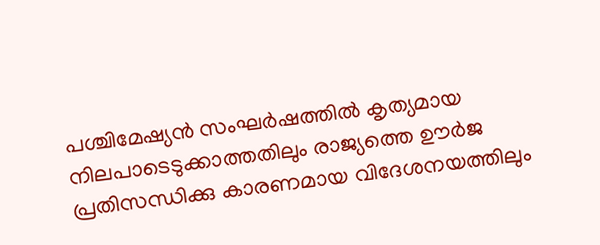പശ്ചിമേഷ്യൻ സംഘർഷത്തിൽ കൃത്യമായ നിലപാടെടുക്കാത്തതിലും രാജ്യത്തെ ഊർജ പ്രതിസന്ധിക്കു കാരണമായ വിദേശനയത്തിലും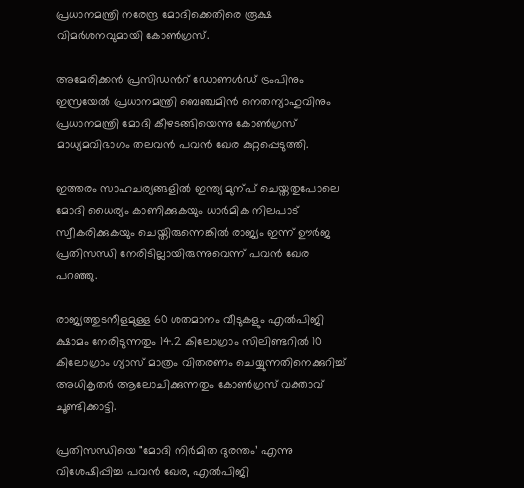പ്രധാനമന്ത്രി നരേന്ദ്ര മോദിക്കെതിരെ രൂക്ഷ വിമർശനവുമായി കോണ്‍ഗ്രസ്.

അമേരിക്കൻ പ്രസിഡന്‍റ് ഡോണൾഡ് ട്രംപിനും ഇസ്രയേൽ പ്രധാനമന്ത്രി ബെഞ്ചമിൻ നെതന്യാഹുവിനും പ്രധാനമന്ത്രി മോദി കീഴടങ്ങിയെന്നു കോണ്‍ഗ്രസ് മാധ്യമവിഭാഗം തലവൻ പവൻ ഖേര കുറ്റപ്പെടുത്തി.

ഇത്തരം സാഹചര്യങ്ങളിൽ ഇന്ത്യ മുന്പ് ചെയ്തതുപോലെ മോദി ധൈര്യം കാണിക്കുകയും ധാർമിക നിലപാട് സ്വീകരിക്കുകയും ചെയ്തിരുന്നെങ്കിൽ രാജ്യം ഇന്ന് ഊർജ പ്രതിസന്ധി നേരിടില്ലായിരുന്നുവെന്ന് പവൻ ഖേര പറഞ്ഞു.

രാജ്യത്തുടനീളമുള്ള 60 ശതമാനം വീടുകളും എൽപിജി ക്ഷാമം നേരിടുന്നതും 14.2 കിലോഗ്രാം സിലിണ്ടറിൽ 10 കിലോഗ്രാം ഗ്യാസ് മാത്രം വിതരണം ചെയ്യുന്നതിനെക്കുറിച്ച് അധികൃതർ ആലോചിക്കുന്നതും കോണ്‍ഗ്രസ് വക്താവ് ചൂണ്ടിക്കാട്ടി.

പ്രതിസന്ധിയെ "മോദി നിർമിത ദുരന്തം’ എന്നു വിശേഷിപ്പിച്ച പവൻ ഖേര, എൽപിജി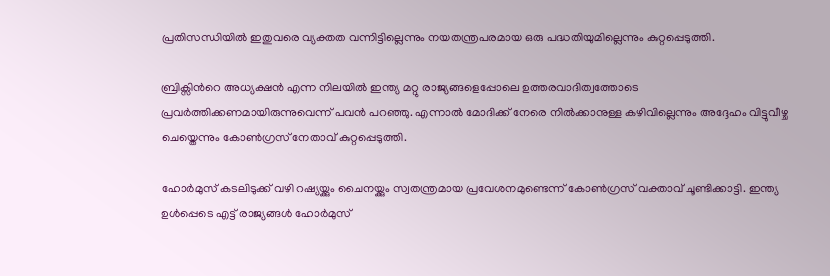പ്രതിസന്ധിയിൽ ഇതുവരെ വ്യക്തത വന്നിട്ടില്ലെന്നും നയതന്ത്രപരമായ ഒരു പദ്ധതിയുമില്ലെന്നും കുറ്റപ്പെടുത്തി.

ബ്രിക്സിന്‍റെ അധ്യക്ഷൻ എന്ന നിലയിൽ ഇന്ത്യ മറ്റു രാജ്യങ്ങളെപ്പോലെ ഉത്തരവാദിത്വത്തോടെ പ്രവർത്തിക്കണമായിരുന്നുവെന്ന് പവൻ പറഞ്ഞു. എന്നാൽ മോദിക്ക് നേരെ നിൽക്കാനുള്ള കഴിവില്ലെന്നും അദ്ദേഹം വിട്ടുവീഴ്ച ചെയ്തെന്നും കോണ്‍ഗ്രസ് നേതാവ് കുറ്റപ്പെടുത്തി.

ഹോർമുസ് കടലിടുക്ക് വഴി റഷ്യയ്ക്കും ചൈനയ്ക്കും സ്വതന്ത്രമായ പ്രവേശനമുണ്ടെന്ന് കോണ്‍ഗ്രസ് വക്താവ് ചൂണ്ടിക്കാട്ടി. ഇന്ത്യ ഉൾപ്പെടെ എട്ട് രാജ്യങ്ങൾ ഹോർമുസ്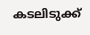കടലിടുക്ക്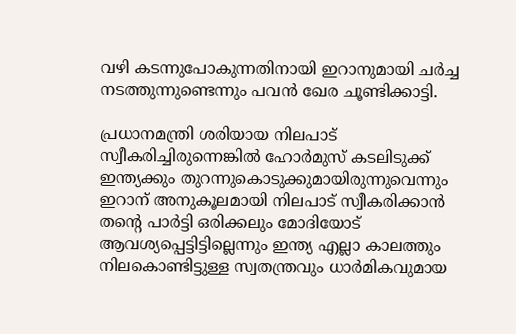വഴി കടന്നുപോകുന്നതിനായി ഇറാനുമായി ചർച്ച നടത്തുന്നുണ്ടെന്നും പവൻ ഖേര ചൂണ്ടിക്കാട്ടി.

പ്രധാനമന്ത്രി ശരിയായ നിലപാട് സ്വീകരിച്ചിരുന്നെങ്കിൽ ഹോർമുസ് കടലിടുക്ക് ഇന്ത്യക്കും തുറന്നുകൊടുക്കുമായിരുന്നുവെന്നും ഇറാന് അനുകൂലമായി നിലപാട് സ്വീകരിക്കാൻ തന്‍റെ പാർട്ടി ഒരിക്കലും മോദിയോട് ആവശ്യപ്പെട്ടിട്ടില്ലെന്നും ഇന്ത്യ എല്ലാ കാലത്തും നിലകൊണ്ടിട്ടുള്ള സ്വതന്ത്രവും ധാർമികവുമായ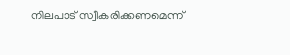നിലപാട് സ്വീകരിക്കണമെന്ന്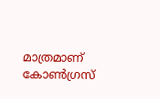മാത്രമാണ് കോണ്‍ഗ്രസ്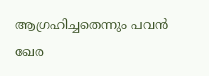ആഗ്രഹിച്ചതെന്നും പവൻ ഖേര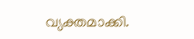വ്യക്തമാക്കി.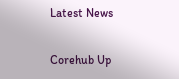Latest News

Corehub Up